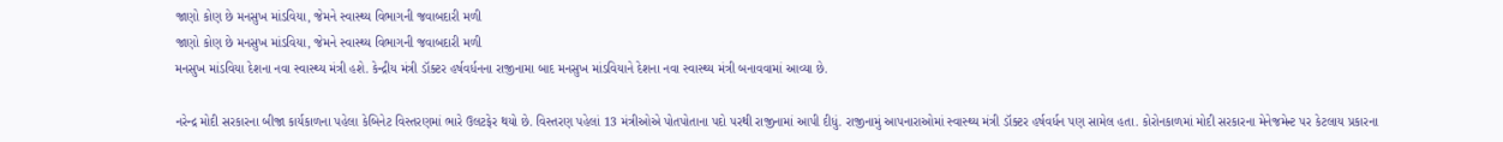જાણો કોણ છે મનસુખ માંડવિયા, જેમને સ્વાસ્થ્ય વિભાગની જવાબદારી મળી
જાણો કોણ છે મનસુખ માંડવિયા, જેમને સ્વાસ્થ્ય વિભાગની જવાબદારી મળી
મનસુખ માંડવિયા દેશના નવા સ્વાસ્થ્ય મંત્રી હશે. કેન્દ્રીય મંત્રી ડૉક્ટર હર્ષવર્ધનના રાજીનામા બાદ મનસુખ માંડવિયાને દેશના નવા સ્વાસ્થ્ય મંત્રી બનાવવામાં આવ્યા છે.

નરેન્દ્ર મોદી સરકારના બીજા કાર્યકાળના પહેલા કેબિનેટ વિસ્તરણમાં ભારે ઉલટફેર થયો છે. વિસ્તરણ પહેલાં 13 મંત્રીઓએ પોતપોતાના પદો પરથી રાજીનામાં આપી દીધું. રાજીનામું આપનારાઓમાં સ્વાસ્થ્ય મંત્રી ડૉક્ટર હર્ષવર્ધન પણ સામેલ હતા. કોરોનકાળમાં મોદી સરકારના મેનેજમેન્ટ પર કેટલાય પ્રકારના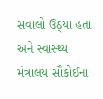સવાલો ઉઠ્યા હતા અને સ્વાસ્થ્ય મંત્રાલય સૌકોઈના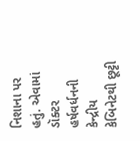નિશાના પર હતું. એવામાં ડૉક્ટર હર્ષવર્ધનની કેન્દ્રીય કેબિનેટથી છૂટ્ટી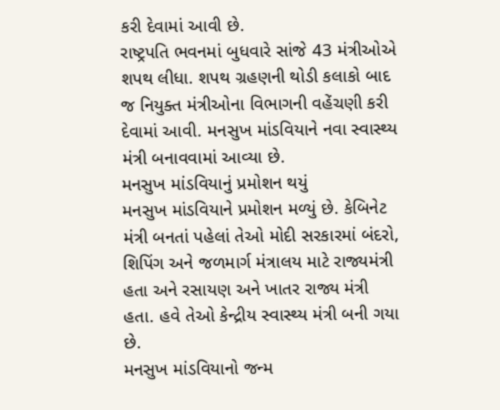કરી દેવામાં આવી છે.
રાષ્ટ્રપતિ ભવનમાં બુધવારે સાંજે 43 મંત્રીઓએ શપથ લીધા. શપથ ગ્રહણની થોડી કલાકો બાદ જ નિયુક્ત મંત્રીઓના વિભાગની વહેંચણી કરી દેવામાં આવી. મનસુખ માંડવિયાને નવા સ્વાસ્થ્ય મંત્રી બનાવવામાં આવ્યા છે.
મનસુખ માંડવિયાનું પ્રમોશન થયું
મનસુખ માંડવિયાને પ્રમોશન મળ્યું છે. કેબિનેટ મંત્રી બનતાં પહેલાં તેઓ મોદી સરકારમાં બંદરો, શિપિંગ અને જળમાર્ગ મંત્રાલય માટે રાજ્યમંત્રી હતા અને રસાયણ અને ખાતર રાજ્ય મંત્રી હતા. હવે તેઓ કેન્દ્રીય સ્વાસ્થ્ય મંત્રી બની ગયા છે.
મનસુખ માંડવિયાનો જન્મ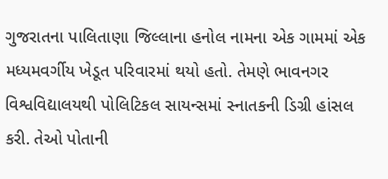ગુજરાતના પાલિતાણા જિલ્લાના હનોલ નામના એક ગામમાં એક મધ્યમવર્ગીય ખેડૂત પરિવારમાં થયો હતો. તેમણે ભાવનગર વિશ્વવિદ્યાલયથી પોલિટિકલ સાયન્સમાં સ્નાતકની ડિગ્રી હાંસલ કરી. તેઓ પોતાની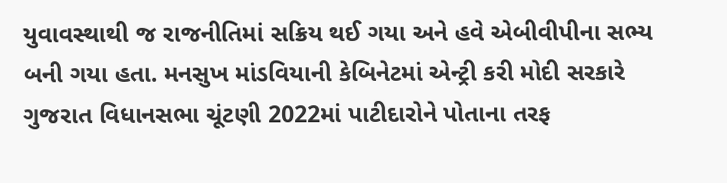યુવાવસ્થાથી જ રાજનીતિમાં સક્રિય થઈ ગયા અને હવે એબીવીપીના સભ્ય બની ગયા હતા. મનસુખ માંડવિયાની કેબિનેટમાં એન્ટ્રી કરી મોદી સરકારે ગુજરાત વિધાનસભા ચૂંટણી 2022માં પાટીદારોને પોતાના તરફ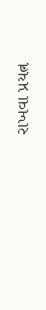રાખવા પ્રયત્ન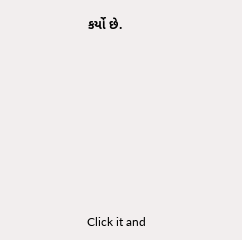કર્યો છે.












Click it and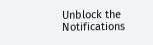Unblock the Notifications